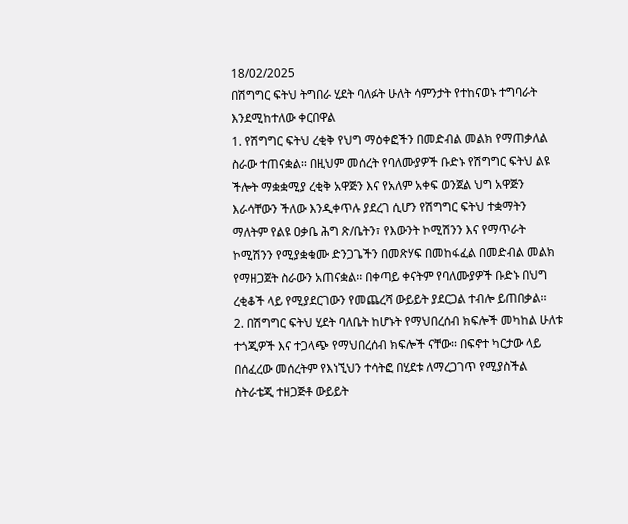18/02/2025
በሽግግር ፍትህ ትግበራ ሂደት ባለፉት ሁለት ሳምንታት የተከናወኑ ተግባራት እንደሚከተለው ቀርበዋል
1. የሽግግር ፍትህ ረቂቅ የህግ ማዕቀፎችን በመድብል መልክ የማጠቃለል ስራው ተጠናቋል፡፡ በዚህም መሰረት የባለሙያዎች ቡድኑ የሽግግር ፍትህ ልዩ ችሎት ማቋቋሚያ ረቂቅ አዋጅን እና የአለም አቀፍ ወንጀል ህግ አዋጅን እራሳቸውን ችለው እንዲቀጥሉ ያደረገ ሲሆን የሽግግር ፍትህ ተቋማትን ማለትም የልዩ ዐቃቤ ሕግ ጽ/ቤትን፣ የእውንት ኮሚሽንን እና የማጥራት ኮሚሽንን የሚያቋቁሙ ድንጋጌችን በመጽሃፍ በመከፋፈል በመድብል መልክ የማዘጋጀት ስራውን አጠናቋል፡፡ በቀጣይ ቀናትም የባለሙያዎች ቡድኑ በህግ ረቂቆች ላይ የሚያደርገውን የመጨረሻ ውይይት ያደርጋል ተብሎ ይጠበቃል፡፡
2. በሽግግር ፍትህ ሂደት ባለቤት ከሆኑት የማህበረሰብ ክፍሎች መካከል ሁለቱ ተጎጂዎች እና ተጋላጭ የማህበረሰብ ክፍሎች ናቸው፡፡ በፍኖተ ካርታው ላይ በሰፈረው መሰረትም የእነኚህን ተሳትፎ በሂደቱ ለማረጋገጥ የሚያስችል ስትራቴጂ ተዘጋጅቶ ውይይት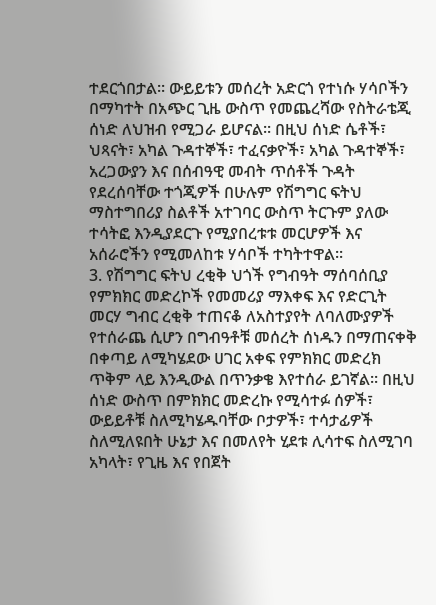ተደርጎበታል፡፡ ውይይቱን መሰረት አድርጎ የተነሱ ሃሳቦችን በማካተት በአጭር ጊዜ ውስጥ የመጨረሻው የስትራቴጂ ሰነድ ለህዝብ የሚጋራ ይሆናል፡፡ በዚህ ሰነድ ሴቶች፣ ህጻናት፣ አካል ጉዳተኞች፣ ተፈናቃዮች፣ አካል ጉዳተኞች፣ አረጋውያን እና በሰብዓዊ መብት ጥሰቶች ጉዳት የደረሰባቸው ተጎጂዎች በሁሉም የሽግግር ፍትህ ማስተግበሪያ ስልቶች አተገባር ውስጥ ትርጉም ያለው ተሳትፎ እንዲያደርጉ የሚያበረቱቱ መርሆዎች እና አሰራሮችን የሚመለከቱ ሃሳቦች ተካትተዋል፡፡
3. የሽግግር ፍትህ ረቂቅ ህጎች የግብዓት ማሰባሰቢያ የምክክር መድረኮች የመመሪያ ማእቀፍ እና የድርጊት መርሃ ግብር ረቂቅ ተጠናቆ ለአስተያየት ለባለሙያዎች የተሰራጨ ሲሆን በግብዓቶቹ መሰረት ሰነዱን በማጠናቀቅ በቀጣይ ለሚካሄደው ሀገር አቀፍ የምክክር መድረክ ጥቅም ላይ እንዲውል በጥንቃቄ እየተሰራ ይገኛል፡፡ በዚህ ሰነድ ውስጥ በምክክር መድረኩ የሚሳተፉ ሰዎች፣ ውይይቶቹ ስለሚካሄዱባቸው ቦታዎች፣ ተሳታፊዎች ስለሚለዩበት ሁኔታ እና በመለየት ሂደቱ ሊሳተፍ ስለሚገባ አካላት፣ የጊዜ እና የበጀት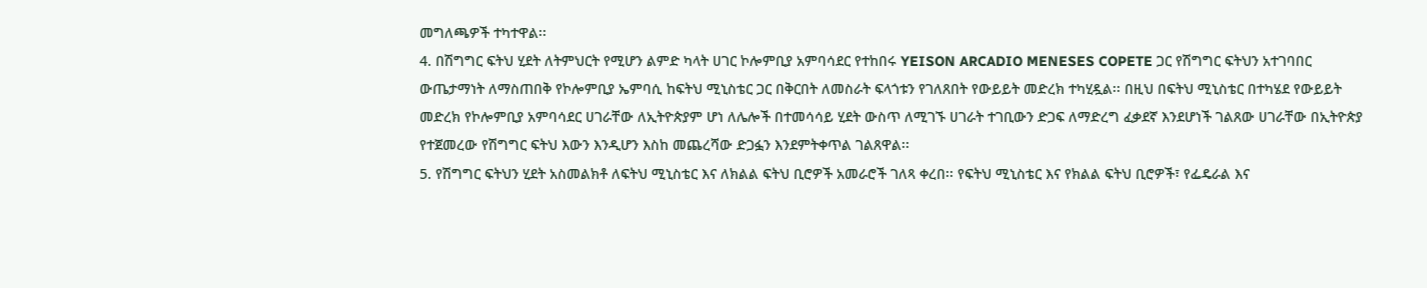መግለጫዎች ተካተዋል፡፡
4. በሽግግር ፍትህ ሂደት ለትምህርት የሚሆን ልምድ ካላት ሀገር ኮሎምቢያ አምባሳደር የተከበሩ YEISON ARCADIO MENESES COPETE ጋር የሽግግር ፍትህን አተገባበር ውጤታማነት ለማስጠበቅ የኮሎምቢያ ኤምባሲ ከፍትህ ሚኒስቴር ጋር በቅርበት ለመስራት ፍላጎቱን የገለጸበት የውይይት መድረክ ተካሂዷል፡፡ በዚህ በፍትህ ሚኒስቴር በተካሄደ የውይይት መድረክ የኮሎምቢያ አምባሳደር ሀገራቸው ለኢትዮጵያም ሆነ ለሌሎች በተመሳሳይ ሂደት ውስጥ ለሚገኙ ሀገራት ተገቢውን ድጋፍ ለማድረግ ፈቃደኛ እንደሆነች ገልጸው ሀገራቸው በኢትዮጵያ የተጀመረው የሽግግር ፍትህ እውን እንዲሆን እስከ መጨረሻው ድጋፏን እንደምትቀጥል ገልጸዋል፡፡
5. የሽግግር ፍትህን ሂደት አስመልክቶ ለፍትህ ሚኒስቴር እና ለክልል ፍትህ ቢሮዎች አመራሮች ገለጻ ቀረበ፡፡ የፍትህ ሚኒስቴር እና የክልል ፍትህ ቢሮዎች፣ የፌዴራል እና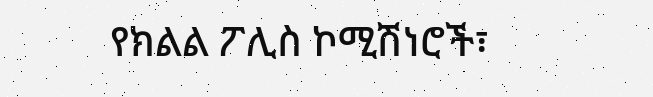የክልል ፖሊስ ኮሚሽነሮች፣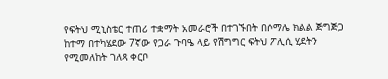የፍትህ ሚኒስቴር ተጠሪ ተቋማት አመራሮች በተገኙበት በሶማሌ ክልል ጅግጅጋ ከተማ በተካሄደው 7ኛው የጋራ ጉባዔ ላይ የሽግግር ፍትህ ፖሊሲ ሂደትን የሚመለከት ገለጻ ቀርቦ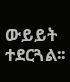ውይይት ተደርጓል፡፡